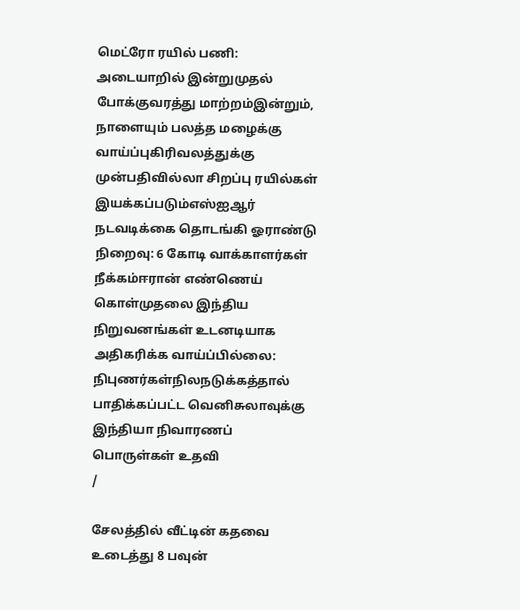மெட்ரோ ரயில் பணி: அடையாறில் இன்றுமுதல் போக்குவரத்து மாற்றம்இன்றும், நாளையும் பலத்த மழைக்கு வாய்ப்புகிரிவலத்துக்கு முன்பதிவில்லா சிறப்பு ரயில்கள் இயக்கப்படும்எஸ்ஐஆர் நடவடிக்கை தொடங்கி ஓராண்டு நிறைவு: 6 கோடி வாக்காளர்கள் நீக்கம்ஈரான் எண்ணெய் கொள்முதலை இந்திய நிறுவனங்கள் உடனடியாக அதிகரிக்க வாய்ப்பில்லை: நிபுணர்கள்நிலநடுக்கத்தால் பாதிக்கப்பட்ட வெனிசுலாவுக்கு இந்தியா நிவாரணப் பொருள்கள் உதவி
/

சேலத்தில் வீட்டின் கதவை உடைத்து 8 பவுன்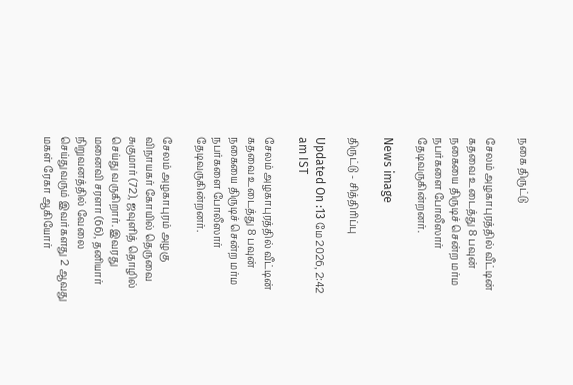நகை திருட்டு

சேலம் அழகாபுரத்தில் வீட்டின் கதவை உடைத்து 8 பவுன் நகையை திருடிச் சென்ற மர்ம நபர்களை போலீஸார் தேடிவருகின்றனர்.

News image

திருட்டு - சித்திரிப்பு

Updated On :13 மே 2026, 2:42 am IST

சேலம் அழகாபுரத்தில் வீட்டின் கதவை உடைத்து 8 பவுன் நகையை திருடிச் சென்ற மர்ம நபர்களை போலீஸார் தேடிவருகின்றனர்.

சேலம் அழகாபுரம் அழகு விநாயகர் கோயில் தெருவை சுகுமார் (72), ஜவுளித் தொழில் செய்து வருகிறார். இவரது மனைவி சரளா (66), தனியார் நிறுவனத்தில் வேலை செய்துவரும் இவர்களது 2 ஆவது மகள் ரேகா ஆகியோர்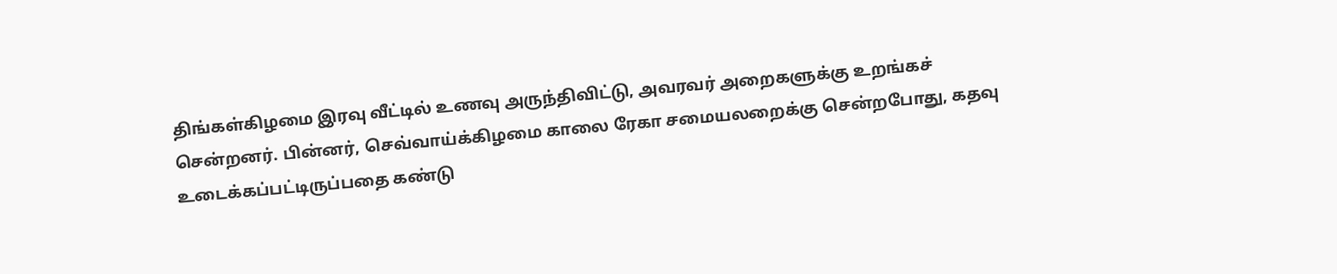திங்கள்கிழமை இரவு வீட்டில் உணவு அருந்திவிட்டு, அவரவர் அறைகளுக்கு உறங்கச் சென்றனர். பின்னர், செவ்வாய்க்கிழமை காலை ரேகா சமையலறைக்கு சென்றபோது, கதவு உடைக்கப்பட்டிருப்பதை கண்டு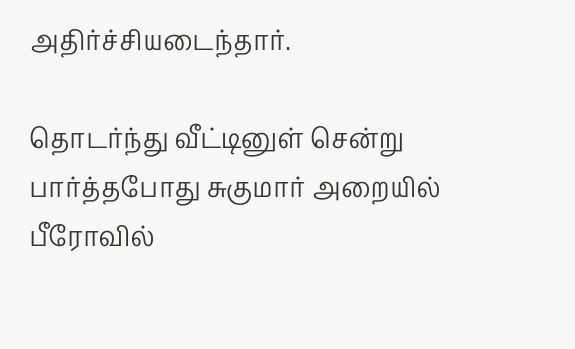அதிர்ச்சியடைந்தார்.

தொடர்ந்து வீட்டினுள் சென்று பார்த்தபோது சுகுமார் அறையில் பீரோவில்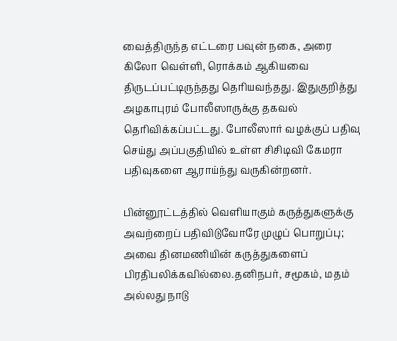வைத்திருந்த எட்டரை பவுன் நகை, அரை கிலோ வெள்ளி, ரொக்கம் ஆகியவை திருடப்பட்டிருந்தது தெரியவந்தது. இதுகுறித்து அழகாபுரம் போலீஸாருக்கு தகவல் தெரிவிக்கப்பட்டது. போலீஸார் வழக்குப் பதிவு செய்து அப்பகுதியில் உள்ள சிசிடிவி கேமரா பதிவுகளை ஆராய்ந்து வருகின்றனர்.

பின்னூட்டத்தில் வெளியாகும் கருத்துகளுக்கு அவற்றைப் பதிவிடுவோரே முழுப் பொறுப்பு; அவை தினமணியின் கருத்துகளைப் பிரதிபலிக்கவில்லை.தனிநபர், சமூகம், மதம் அல்லது நாடு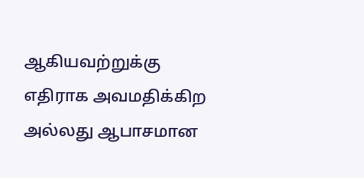ஆகியவற்றுக்கு எதிராக அவமதிக்கிற அல்லது ஆபாசமான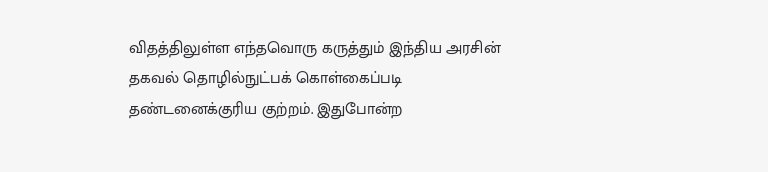விதத்திலுள்ள எந்தவொரு கருத்தும் இந்திய அரசின் தகவல் தொழில்நுட்பக் கொள்கைப்படி தண்டனைக்குரிய குற்றம். இதுபோன்ற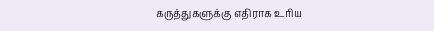கருத்துகளுக்கு எதிராக உரிய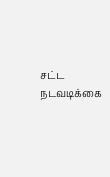சட்ட நடவடிக்கை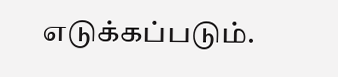எடுக்கப்படும்.